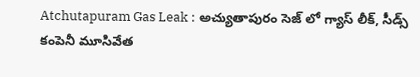Atchutapuram Gas Leak : అచ్యుతాపురం సెజ్ లో గ్యాస్ లీక్, సీడ్స్ కంపెనీ మూసివేత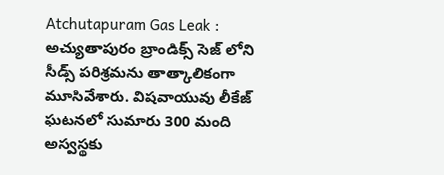Atchutapuram Gas Leak : అచ్యుతాపురం బ్రాండిక్స్ సెజ్ లోని సీడ్స్ పరిశ్రమను తాత్కాలికంగా మూసివేశారు. విషవాయువు లీకేజ్ ఘటనలో సుమారు 300 మంది అస్వస్థకు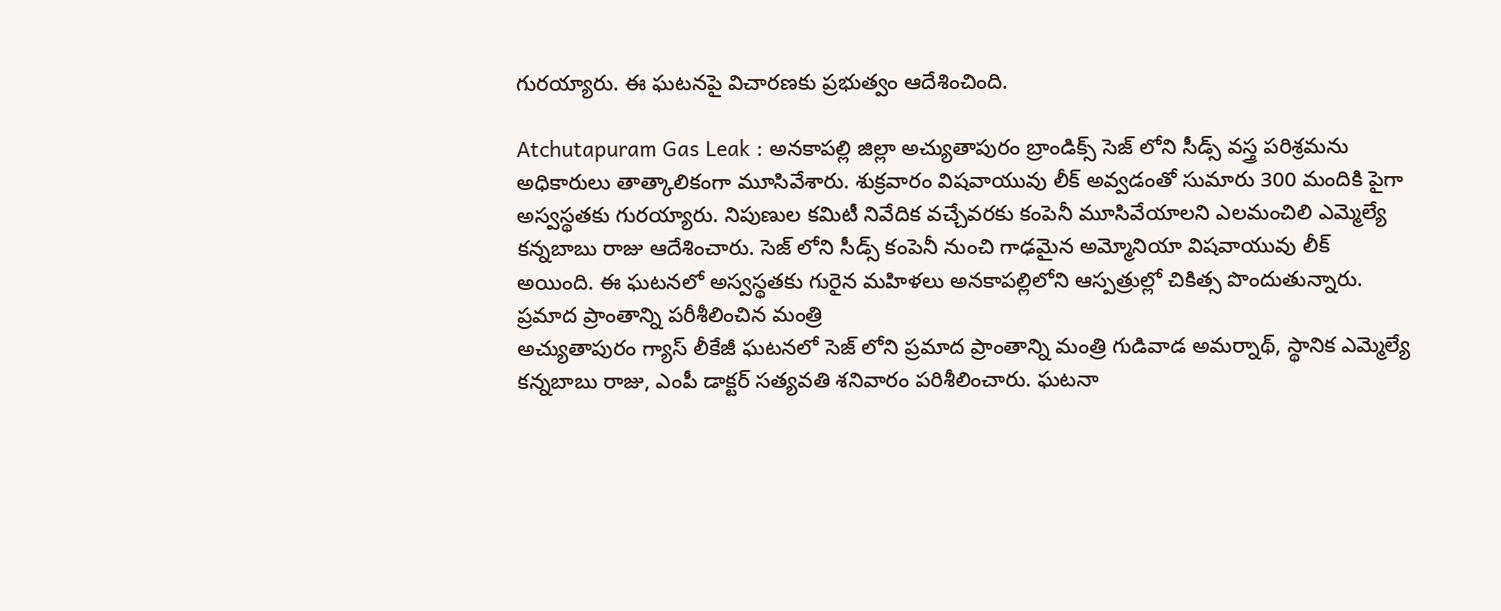గురయ్యారు. ఈ ఘటనపై విచారణకు ప్రభుత్వం ఆదేశించింది.

Atchutapuram Gas Leak : అనకాపల్లి జిల్లా అచ్యుతాపురం బ్రాండిక్స్ సెజ్ లోని సీడ్స్ వస్త్ర పరిశ్రమను అధికారులు తాత్కాలికంగా మూసివేశారు. శుక్రవారం విషవాయువు లీక్ అవ్వడంతో సుమారు 300 మందికి పైగా అస్వస్థతకు గురయ్యారు. నిపుణుల కమిటీ నివేదిక వచ్చేవరకు కంపెనీ మూసివేయాలని ఎలమంచిలి ఎమ్మెల్యే కన్నబాబు రాజు ఆదేశించారు. సెజ్ లోని సీడ్స్ కంపెనీ నుంచి గాఢమైన అమ్మోనియా విషవాయువు లీక్ అయింది. ఈ ఘటనలో అస్వస్థతకు గురైన మహిళలు అనకాపల్లిలోని ఆస్పత్రుల్లో చికిత్స పొందుతున్నారు.
ప్రమాద ప్రాంతాన్ని పరీశీలించిన మంత్రి
అచ్యుతాపురం గ్యాస్ లీకేజీ ఘటనలో సెజ్ లోని ప్రమాద ప్రాంతాన్ని మంత్రి గుడివాడ అమర్నాథ్, స్థానిక ఎమ్మెల్యే కన్నబాబు రాజు, ఎంపీ డాక్టర్ సత్యవతి శనివారం పరిశీలించారు. ఘటనా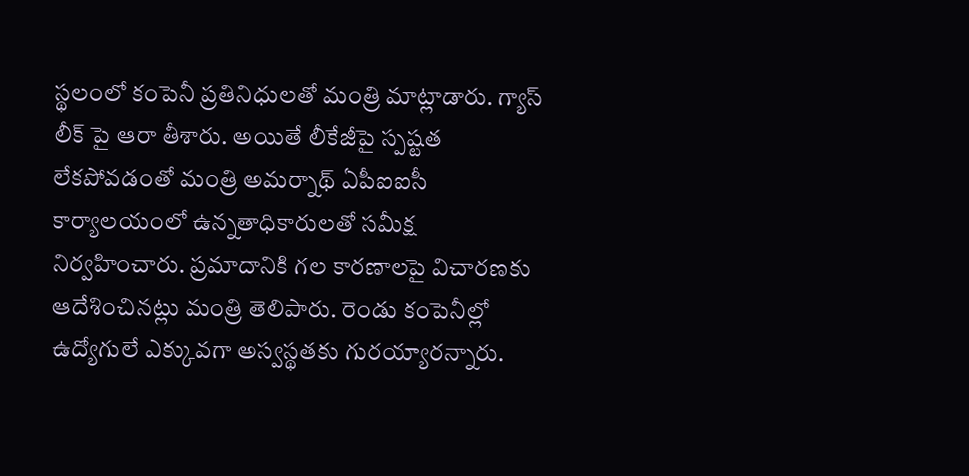స్థలంలో కంపెనీ ప్రతినిధులతో మంత్రి మాట్లాడారు. గ్యాస్ లీక్ పై ఆరా తీశారు. అయితే లీకేజీపై స్పష్టత లేకపోవడంతో మంత్రి అమర్నాథ్ ఏపీఐఐసీ కార్యాలయంలో ఉన్నతాధికారులతో సమీక్ష నిర్వహించారు. ప్రమాదానికి గల కారణాలపై విచారణకు ఆదేశించినట్లు మంత్రి తెలిపారు. రెండు కంపెనీల్లో ఉద్యోగులే ఎక్కువగా అస్వస్థతకు గురయ్యారన్నారు.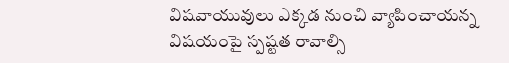విషవాయువులు ఎక్కడ నుంచి వ్యాపించాయన్న విషయంపై స్పష్టత రావాల్సి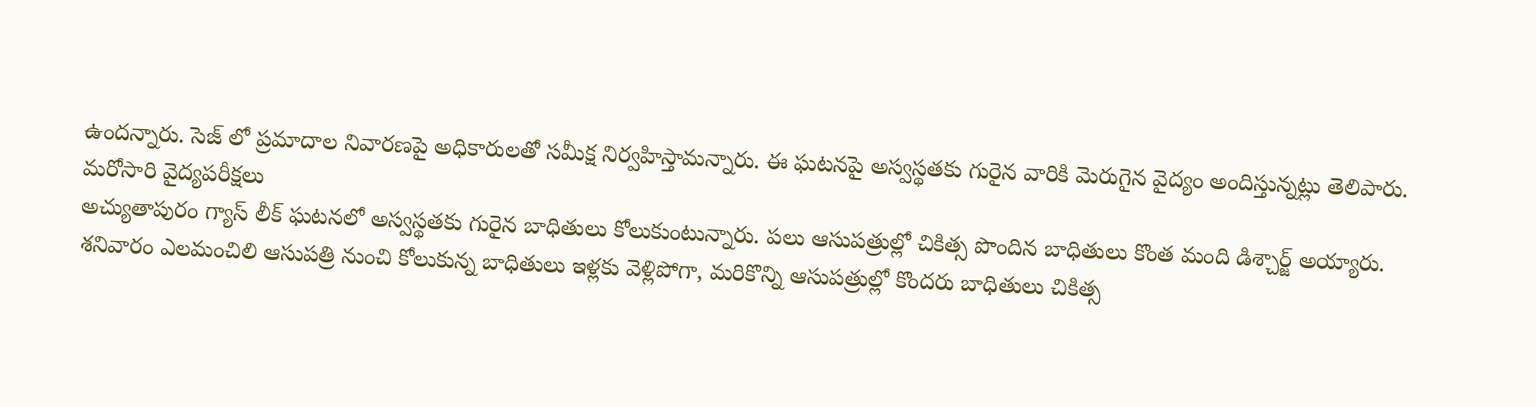ఉందన్నారు. సెజ్ లో ప్రమాదాల నివారణపై అధికారులతో సమీక్ష నిర్వహిస్తామన్నారు. ఈ ఘటనపై అస్వస్థతకు గురైన వారికి మెరుగైన వైద్యం అందిస్తున్నట్లు తెలిపారు.
మరోసారి వైద్యపరీక్షలు
అచ్యుతాపురం గ్యాస్ లీక్ ఘటనలో అస్వస్థతకు గురైన బాధితులు కోలుకుంటున్నారు. పలు ఆసుపత్రుల్లో చికిత్స పొందిన బాధితులు కొంత మంది డిశ్చార్జ్ అయ్యారు. శనివారం ఎలమంచిలి ఆసుపత్రి నుంచి కోలుకున్న బాధితులు ఇళ్లకు వెళ్లిపోగా, మరికొన్ని ఆసుపత్రుల్లో కొందరు బాధితులు చికిత్స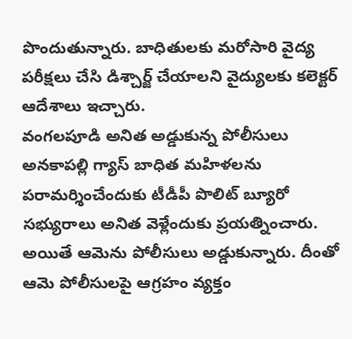పొందుతున్నారు. బాధితులకు మరోసారి వైద్య పరీక్షలు చేసి డిశ్చార్జ్ చేయాలని వైద్యులకు కలెక్టర్ ఆదేశాలు ఇచ్చారు.
వంగలపూడి అనిత అడ్డుకున్న పోలీసులు
అనకాపల్లి గ్యాస్ బాధిత మహిళలను పరామర్శించేందుకు టీడీపీ పొలిట్ బ్యూరో సభ్యురాలు అనిత వెళ్లేందుకు ప్రయత్నించారు. అయితే ఆమెను పోలీసులు అడ్డుకున్నారు. దీంతో ఆమె పోలీసులపై ఆగ్రహం వ్యక్తం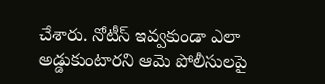చేశారు. నోటీస్ ఇవ్వకుండా ఎలా అడ్డుకుంటారని ఆమె పోలీసులపై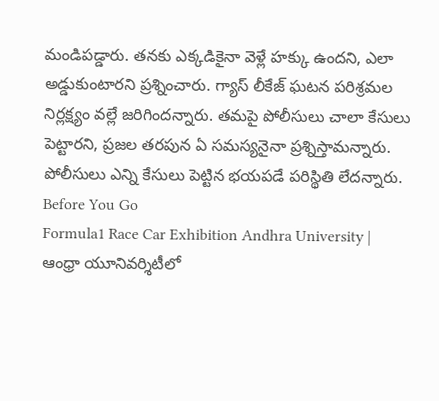మండిపడ్డారు. తనకు ఎక్కడికైనా వెళ్లే హక్కు ఉందని, ఎలా అడ్డుకుంటారని ప్రశ్నించారు. గ్యాస్ లీకేజ్ ఘటన పరిశ్రమల నిర్లక్ష్యం వల్లే జరిగిందన్నారు. తమపై పోలీసులు చాలా కేసులు పెట్టారని, ప్రజల తరపున ఏ సమస్యనైనా ప్రశ్నిస్తామన్నారు. పోలీసులు ఎన్ని కేసులు పెట్టిన భయపడే పరిస్థితి లేదన్నారు.
Before You Go
Formula1 Race Car Exhibition Andhra University | ఆంధ్రా యూనివర్శిటీలో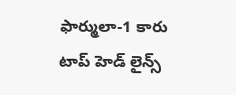ఫార్ములా-1 కారు
టాప్ హెడ్ లైన్స్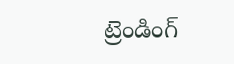ట్రెండింగ్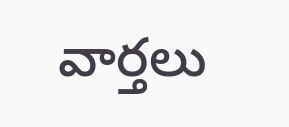వార్తలు